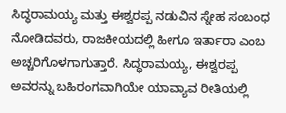ಸಿದ್ಧರಾಮಯ್ಯ ಮತ್ತು ಈಶ್ವರಪ್ಪ ನಡುವಿನ ಸ್ನೇಹ ಸಂಬಂಧ ನೋಡಿದವರು, ರಾಜಕೀಯದಲ್ಲಿ ಹೀಗೂ ಇರ್ತಾರಾ ಎಂಬ ಅಚ್ಚರಿಗೊಳಗಾಗುತ್ತಾರೆ. ಸಿದ್ಧರಾಮಯ್ಯ, ಈಶ್ವರಪ್ಪ ಅವರನ್ನು ಬಹಿರಂಗವಾಗಿಯೇ ಯಾವ್ಯಾವ ರೀತಿಯಲ್ಲಿ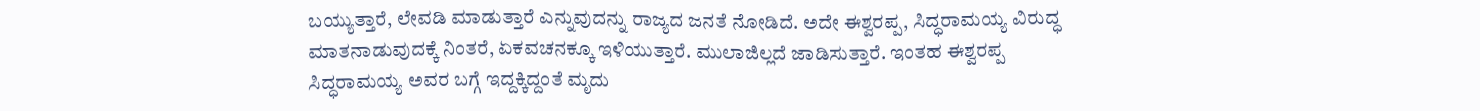ಬಯ್ಯುತ್ತಾರೆ, ಲೇವಡಿ ಮಾಡುತ್ತಾರೆ ಎನ್ನುವುದನ್ನು ರಾಜ್ಯದ ಜನತೆ ನೋಡಿದೆ. ಅದೇ ಈಶ್ವರಪ್ಪ, ಸಿದ್ಧರಾಮಯ್ಯ ವಿರುದ್ಧ ಮಾತನಾಡುವುದಕ್ಕೆ ನಿಂತರೆ, ಏಕವಚನಕ್ಕೂ ಇಳಿಯುತ್ತಾರೆ. ಮುಲಾಜಿಲ್ಲದೆ ಜಾಡಿಸುತ್ತಾರೆ. ಇಂತಹ ಈಶ್ವರಪ್ಪ ಸಿದ್ಧರಾಮಯ್ಯ ಅವರ ಬಗ್ಗೆ ಇದ್ದಕ್ಕಿದ್ದಂತೆ ಮೃದು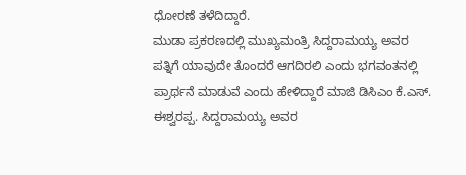ಧೋರಣೆ ತಳೆದಿದ್ದಾರೆ.
ಮುಡಾ ಪ್ರಕರಣದಲ್ಲಿ ಮುಖ್ಯಮಂತ್ರಿ ಸಿದ್ದರಾಮಯ್ಯ ಅವರ ಪತ್ನಿಗೆ ಯಾವುದೇ ತೊಂದರೆ ಆಗದಿರಲಿ ಎಂದು ಭಗವಂತನಲ್ಲಿ ಪ್ರಾರ್ಥನೆ ಮಾಡುವೆ ಎಂದು ಹೇಳಿದ್ದಾರೆ ಮಾಜಿ ಡಿಸಿಎಂ ಕೆ.ಎಸ್. ಈಶ್ವರಪ್ಪ. ಸಿದ್ದರಾಮಯ್ಯ ಅವರ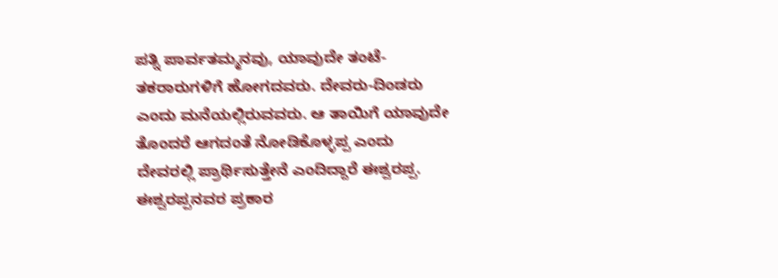ಪತ್ನಿ ಪಾರ್ವತಮ್ಮನವು, ಯಾವುದೇ ತಂಟೆ-ತಕರಾರುಗಳಿಗೆ ಹೋಗದವರು. ದೇವರು-ದಿಂಡರು ಎಂದು ಮನೆಯಲ್ಲಿರುವವರು. ಆ ತಾಯಿಗೆ ಯಾವುದೇ ತೊಂದರೆ ಆಗದಂತೆ ನೋಡಿಕೊಳ್ಳಪ್ಪ ಎಂದು ದೇವರಲ್ಲಿ ಪ್ರಾರ್ಥಿಸುತ್ತೇನೆ ಎಂದಿದ್ದಾರೆ ಈಶ್ವರಪ್ಪ.
ಈಶ್ವರಪ್ಪನವರ ಪ್ರಕಾರ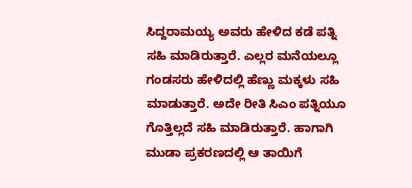ಸಿದ್ದರಾಮಯ್ಯ ಅವರು ಹೇಳಿದ ಕಡೆ ಪತ್ನಿ ಸಹಿ ಮಾಡಿರುತ್ತಾರೆ. ಎಲ್ಲರ ಮನೆಯಲ್ಲೂ ಗಂಡಸರು ಹೇಳಿದಲ್ಲಿ ಹೆಣ್ಣು ಮಕ್ಕಳು ಸಹಿ ಮಾಡುತ್ತಾರೆ. ಅದೇ ರೀತಿ ಸಿಎಂ ಪತ್ನಿಯೂ ಗೊತ್ತಿಲ್ಲದೆ ಸಹಿ ಮಾಡಿರುತ್ತಾರೆ. ಹಾಗಾಗಿ ಮುಡಾ ಪ್ರಕರಣದಲ್ಲಿ ಆ ತಾಯಿಗೆ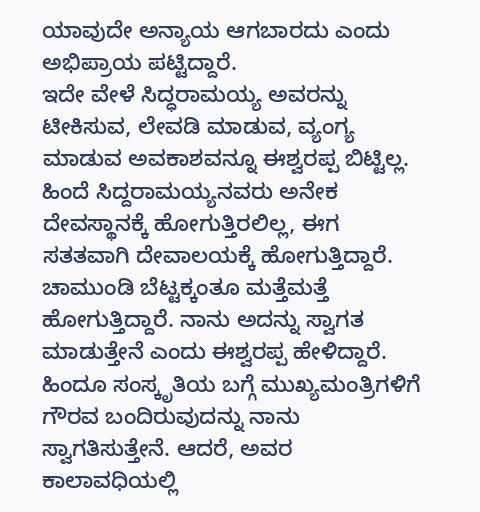ಯಾವುದೇ ಅನ್ಯಾಯ ಆಗಬಾರದು ಎಂದು ಅಭಿಪ್ರಾಯ ಪಟ್ಟಿದ್ದಾರೆ.
ಇದೇ ವೇಳೆ ಸಿದ್ಧರಾಮಯ್ಯ ಅವರನ್ನು ಟೀಕಿಸುವ, ಲೇವಡಿ ಮಾಡುವ, ವ್ಯಂಗ್ಯ ಮಾಡುವ ಅವಕಾಶವನ್ನೂ ಈಶ್ವರಪ್ಪ ಬಿಟ್ಟಿಲ್ಲ. ಹಿಂದೆ ಸಿದ್ದರಾಮಯ್ಯನವರು ಅನೇಕ ದೇವಸ್ಥಾನಕ್ಕೆ ಹೋಗುತ್ತಿರಲಿಲ್ಲ, ಈಗ ಸತತವಾಗಿ ದೇವಾಲಯಕ್ಕೆ ಹೋಗುತ್ತಿದ್ದಾರೆ. ಚಾಮುಂಡಿ ಬೆಟ್ಟಕ್ಕಂತೂ ಮತ್ತೆಮತ್ತೆ ಹೋಗುತ್ತಿದ್ದಾರೆ. ನಾನು ಅದನ್ನು ಸ್ವಾಗತ ಮಾಡುತ್ತೇನೆ ಎಂದು ಈಶ್ವರಪ್ಪ ಹೇಳಿದ್ದಾರೆ. ಹಿಂದೂ ಸಂಸ್ಕೃತಿಯ ಬಗ್ಗೆ ಮುಖ್ಯಮಂತ್ರಿಗಳಿಗೆ ಗೌರವ ಬಂದಿರುವುದನ್ನು ನಾನು ಸ್ವಾಗತಿಸುತ್ತೇನೆ. ಆದರೆ, ಅವರ ಕಾಲಾವಧಿಯಲ್ಲಿ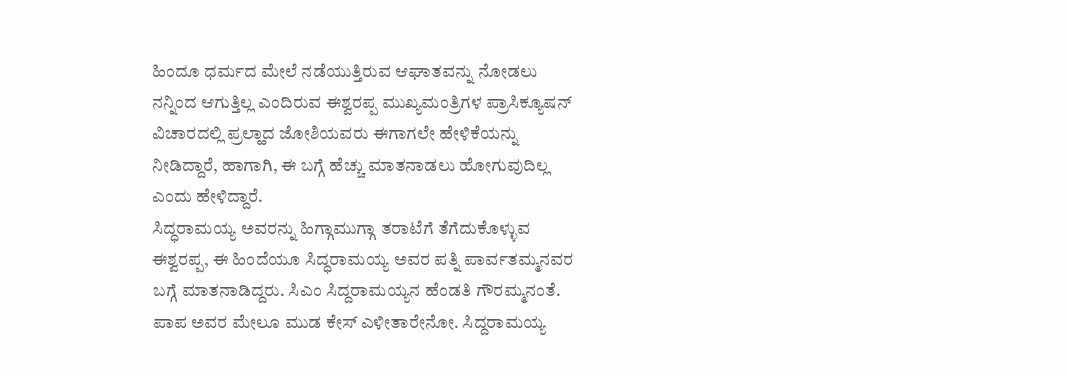ಹಿಂದೂ ಧರ್ಮದ ಮೇಲೆ ನಡೆಯುತ್ತಿರುವ ಆಘಾತವನ್ನು ನೋಡಲು ನನ್ನಿಂದ ಆಗುತ್ತಿಲ್ಲ ಎಂದಿರುವ ಈಶ್ವರಪ್ಪ ಮುಖ್ಯಮಂತ್ರಿಗಳ ಪ್ರಾಸಿಕ್ಯೂಷನ್ ವಿಚಾರದಲ್ಲಿ ಪ್ರಲ್ಹಾದ ಜೋಶಿಯವರು ಈಗಾಗಲೇ ಹೇಳಿಕೆಯನ್ನು ನೀಡಿದ್ದಾರೆ, ಹಾಗಾಗಿ, ಈ ಬಗ್ಗೆ ಹೆಚ್ಚು ಮಾತನಾಡಲು ಹೋಗುವುದಿಲ್ಲ ಎಂದು ಹೇಳಿದ್ದಾರೆ.
ಸಿದ್ಧರಾಮಯ್ಯ ಅವರನ್ನು ಹಿಗ್ಗಾಮುಗ್ಗಾ ತರಾಟೆಗೆ ತೆಗೆದುಕೊಳ್ಳುವ ಈಶ್ವರಪ್ಪ, ಈ ಹಿಂದೆಯೂ ಸಿದ್ಧರಾಮಯ್ಯ ಅವರ ಪತ್ನಿ ಪಾರ್ವತಮ್ಮನವರ ಬಗ್ಗೆ ಮಾತನಾಡಿದ್ದರು. ಸಿಎಂ ಸಿದ್ದರಾಮಯ್ಯನ ಹೆಂಡತಿ ಗೌರಮ್ಮನಂತೆ. ಪಾಪ ಅವರ ಮೇಲೂ ಮುಡ ಕೇಸ್ ಎಳೀತಾರೇನೋ. ಸಿದ್ದರಾಮಯ್ಯ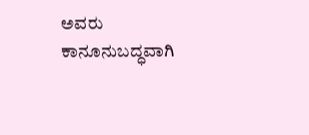ಅವರು ಕಾನೂನುಬದ್ಧವಾಗಿ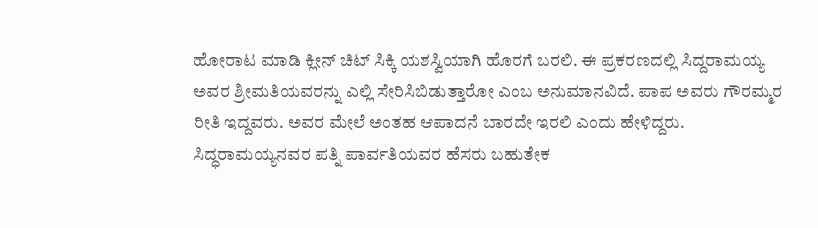ಹೋರಾಟ ಮಾಡಿ ಕ್ಲೀನ್ ಚಿಟ್ ಸಿಕ್ಕಿ ಯಶಸ್ವಿಯಾಗಿ ಹೊರಗೆ ಬರಲಿ. ಈ ಪ್ರಕರಣದಲ್ಲಿ ಸಿದ್ದರಾಮಯ್ಯ ಅವರ ಶ್ರೀಮತಿಯವರನ್ನು ಎಲ್ಲಿ ಸೇರಿಸಿಬಿಡುತ್ತಾರೋ ಎಂಬ ಅನುಮಾನವಿದೆ. ಪಾಪ ಅವರು ಗೌರಮ್ಮರ ರೀತಿ ಇದ್ದವರು. ಅವರ ಮೇಲೆ ಅಂತಹ ಆಪಾದನೆ ಬಾರದೇ ಇರಲಿ ಎಂದು ಹೇಳಿದ್ದರು.
ಸಿದ್ಧರಾಮಯ್ಯನವರ ಪತ್ನಿ ಪಾರ್ವತಿಯವರ ಹೆಸರು ಬಹುತೇಕ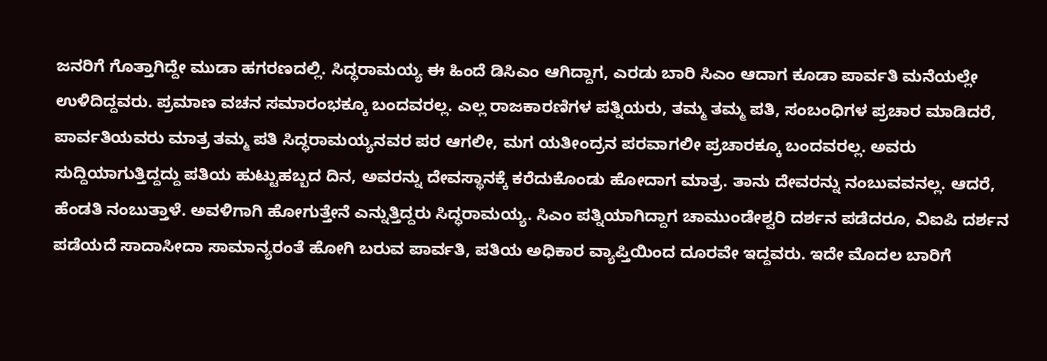ಜನರಿಗೆ ಗೊತ್ತಾಗಿದ್ದೇ ಮುಡಾ ಹಗರಣದಲ್ಲಿ. ಸಿದ್ಧರಾಮಯ್ಯ ಈ ಹಿಂದೆ ಡಿಸಿಎಂ ಆಗಿದ್ದಾಗ, ಎರಡು ಬಾರಿ ಸಿಎಂ ಆದಾಗ ಕೂಡಾ ಪಾರ್ವತಿ ಮನೆಯಲ್ಲೇ ಉಳಿದಿದ್ದವರು. ಪ್ರಮಾಣ ವಚನ ಸಮಾರಂಭಕ್ಕೂ ಬಂದವರಲ್ಲ. ಎಲ್ಲ ರಾಜಕಾರಣಿಗಳ ಪತ್ನಿಯರು, ತಮ್ಮ ತಮ್ಮ ಪತಿ, ಸಂಬಂಧಿಗಳ ಪ್ರಚಾರ ಮಾಡಿದರೆ, ಪಾರ್ವತಿಯವರು ಮಾತ್ರ ತಮ್ಮ ಪತಿ ಸಿದ್ಧರಾಮಯ್ಯನವರ ಪರ ಆಗಲೀ, ಮಗ ಯತೀಂದ್ರನ ಪರವಾಗಲೀ ಪ್ರಚಾರಕ್ಕೂ ಬಂದವರಲ್ಲ. ಅವರು ಸುದ್ದಿಯಾಗುತ್ತಿದ್ದದ್ದು ಪತಿಯ ಹುಟ್ಟುಹಬ್ಬದ ದಿನ, ಅವರನ್ನು ದೇವಸ್ಥಾನಕ್ಕೆ ಕರೆದುಕೊಂಡು ಹೋದಾಗ ಮಾತ್ರ. ತಾನು ದೇವರನ್ನು ನಂಬುವವನಲ್ಲ. ಆದರೆ, ಹೆಂಡತಿ ನಂಬುತ್ತಾಳೆ. ಅವಳಿಗಾಗಿ ಹೋಗುತ್ತೇನೆ ಎನ್ನುತ್ತಿದ್ದರು ಸಿದ್ಧರಾಮಯ್ಯ. ಸಿಎಂ ಪತ್ನಿಯಾಗಿದ್ದಾಗ ಚಾಮುಂಡೇಶ್ವರಿ ದರ್ಶನ ಪಡೆದರೂ, ವಿಐಪಿ ದರ್ಶನ ಪಡೆಯದೆ ಸಾದಾಸೀದಾ ಸಾಮಾನ್ಯರಂತೆ ಹೋಗಿ ಬರುವ ಪಾರ್ವತಿ, ಪತಿಯ ಅಧಿಕಾರ ವ್ಯಾಪ್ತಿಯಿಂದ ದೂರವೇ ಇದ್ದವರು. ಇದೇ ಮೊದಲ ಬಾರಿಗೆ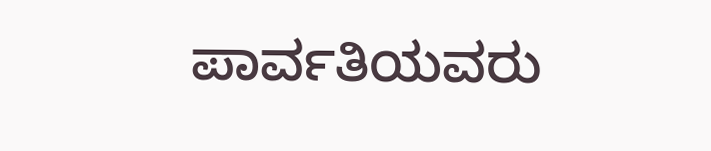ಪಾರ್ವತಿಯವರು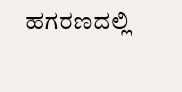ಹಗರಣದಲ್ಲಿ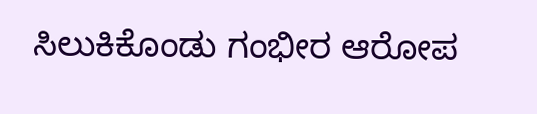ಸಿಲುಕಿಕೊಂಡು ಗಂಭೀರ ಆರೋಪ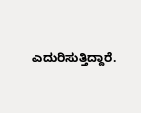ಎದುರಿಸುತ್ತಿದ್ದಾರೆ.